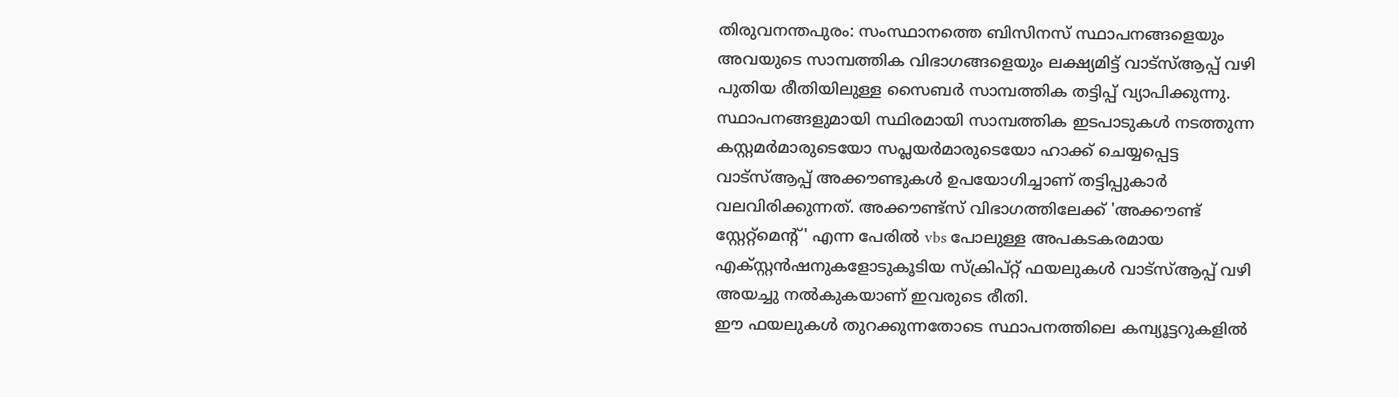തിരുവനന്തപുരം: സംസ്ഥാനത്തെ ബിസിനസ് സ്ഥാപനങ്ങളെയും അവയുടെ സാമ്പത്തിക വിഭാഗങ്ങളെയും ലക്ഷ്യമിട്ട് വാട്സ്ആപ്പ് വഴി പുതിയ രീതിയിലുള്ള സൈബർ സാമ്പത്തിക തട്ടിപ്പ് വ്യാപിക്കുന്നു. സ്ഥാപനങ്ങളുമായി സ്ഥിരമായി സാമ്പത്തിക ഇടപാടുകൾ നടത്തുന്ന കസ്റ്റമർമാരുടെയോ സപ്ലയർമാരുടെയോ ഹാക്ക് ചെയ്യപ്പെട്ട വാട്സ്ആപ്പ് അക്കൗണ്ടുകൾ ഉപയോഗിച്ചാണ് തട്ടിപ്പുകാർ വലവിരിക്കുന്നത്. അക്കൗണ്ട്സ് വിഭാഗത്തിലേക്ക് 'അക്കൗണ്ട് സ്റ്റേറ്റ്മെന്റ്' എന്ന പേരിൽ vbs പോലുള്ള അപകടകരമായ എക്സ്റ്റൻഷനുകളോടുകൂടിയ സ്ക്രിപ്റ്റ് ഫയലുകൾ വാട്സ്ആപ്പ് വഴി അയച്ചു നൽകുകയാണ് ഇവരുടെ രീതി.
ഈ ഫയലുകൾ തുറക്കുന്നതോടെ സ്ഥാപനത്തിലെ കമ്പ്യൂട്ടറുകളിൽ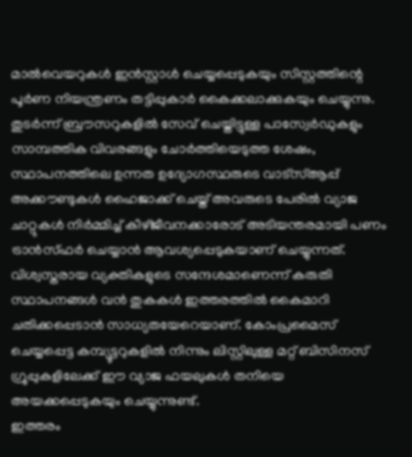മാൽവെയറുകൾ ഇൻസ്റ്റാൾ ചെയ്യപ്പെടുകയും സിസ്റ്റത്തിന്റെ പൂർണ നിയന്ത്രണം തട്ടിപ്പുകാർ കൈക്കലാക്കുകയും ചെയ്യുന്നു. തുടർന്ന് ബ്രൗസറുകളിൽ സേവ് ചെയ്തിട്ടുള്ള പാസ്വേർഡുകളും സാമ്പത്തിക വിവരങ്ങളും ചോർത്തിയെടുത്ത ശേഷം, സ്ഥാപനത്തിലെ ഉന്നത ഉദ്യോഗസ്ഥരുടെ വാട്സ്ആപ്പ് അക്കൗണ്ടുകൾ ഹൈജാക്ക് ചെയ്ത് അവരുടെ പേരിൽ വ്യാജ ചാറ്റുകൾ നിർമ്മിച്ച് കീഴ്ജീവനക്കാരോട് അടിയന്തരമായി പണം ട്രാൻസ്ഫർ ചെയ്യാൻ ആവശ്യപ്പെടുകയാണ് ചെയ്യുന്നത്.
വിശ്വസ്തരായ വ്യക്തികളുടെ സന്ദേശമാണെന്ന് കരുതി സ്ഥാപനങ്ങൾ വൻ തുകകൾ ഇത്തരത്തിൽ കൈമാറി ചതിക്കപ്പെടാൻ സാധ്യതയേറെയാണ്. കോംപ്രമൈസ് ചെയ്യപ്പെട്ട കമ്പ്യൂട്ടറുകളിൽ നിന്നും ലിസ്റ്റിലുള്ള മറ്റ് ബിസിനസ് ഗ്രൂപ്പുകളിലേക്ക് ഈ വ്യാജ ഫയലുകൾ തനിയെ അയക്കപ്പെടുകയും ചെയ്യുന്നുണ്ട്.
ഇത്തരം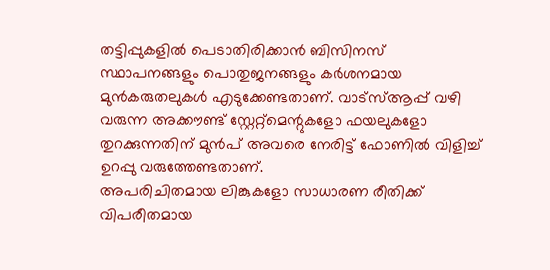തട്ടിപ്പുകളിൽ പെടാതിരിക്കാൻ ബിസിനസ് സ്ഥാപനങ്ങളും പൊതുജനങ്ങളും കർശനമായ മുൻകരുതലുകൾ എടുക്കേണ്ടതാണ്. വാട്സ്ആപ്പ് വഴി വരുന്ന അക്കൗണ്ട് സ്റ്റേറ്റ്മെന്റുകളോ ഫയലുകളോ തുറക്കുന്നതിന് മുൻപ് അവരെ നേരിട്ട് ഫോണിൽ വിളിച്ച് ഉറപ്പു വരുത്തേണ്ടതാണ്.
അപരിചിതമായ ലിങ്കുകളോ സാധാരണ രീതിക്ക് വിപരീതമായ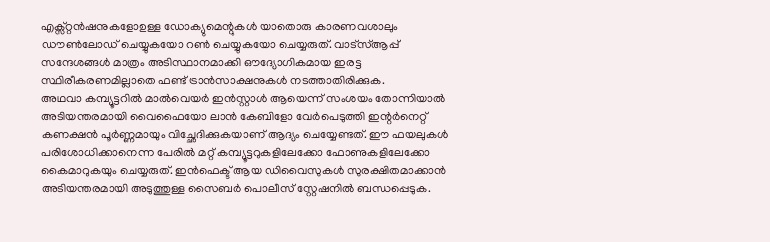എക്സ്റ്റൻഷനുകളോഉള്ള ഡോക്യുമെന്റുകൾ യാതൊരു കാരണവശാലും ഡൗൺലോഡ് ചെയ്യുകയോ റൺ ചെയ്യുകയോ ചെയ്യരുത്. വാട്സ്ആപ്പ് സന്ദേശങ്ങൾ മാത്രം അടിസ്ഥാനമാക്കി ഔദ്യോഗികമായ ഇരട്ട സ്ഥിരീകരണമില്ലാതെ ഫണ്ട് ട്രാൻസാക്ഷനുകൾ നടത്താതിരിക്കുക.
അഥവാ കമ്പ്യൂട്ടറിൽ മാൽവെയർ ഇൻസ്റ്റാൾ ആയെന്ന് സംശയം തോന്നിയാൽ അടിയന്തരമായി വൈഫൈയോ ലാൻ കേബിളോ വേർപെടുത്തി ഇന്റർനെറ്റ് കണക്ഷൻ പൂർണ്ണമായും വിച്ഛേദിക്കുകയാണ് ആദ്യം ചെയ്യേണ്ടത്. ഈ ഫയലുകൾ പരിശോധിക്കാനെന്ന പേരിൽ മറ്റ് കമ്പ്യൂട്ടറുകളിലേക്കോ ഫോണുകളിലേക്കോ കൈമാറുകയും ചെയ്യരുത്. ഇൻഫെക്ട് ആയ ഡിവൈസുകൾ സുരക്ഷിതമാക്കാൻ അടിയന്തരമായി അടുത്തുള്ള സൈബർ പൊലീസ് സ്റ്റേഷനിൽ ബന്ധപ്പെടുക.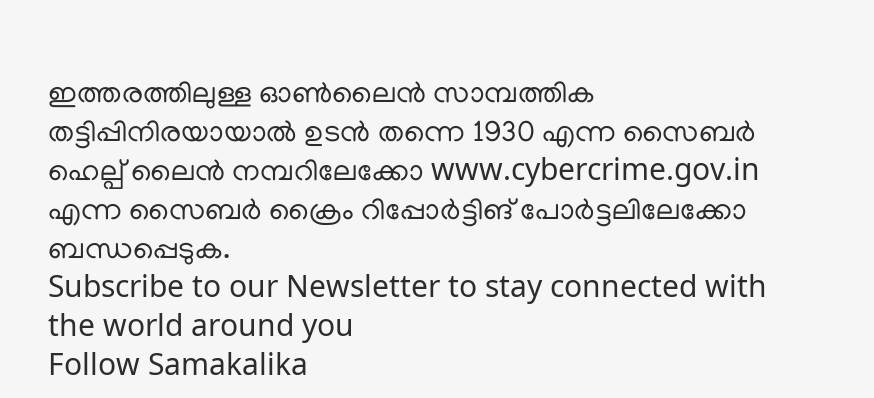ഇത്തരത്തിലുള്ള ഓൺലൈൻ സാമ്പത്തിക തട്ടിപ്പിനിരയായാൽ ഉടൻ തന്നെ 1930 എന്ന സൈബർ ഹെല്പ് ലൈൻ നമ്പറിലേക്കോ www.cybercrime.gov.in എന്ന സൈബർ ക്രൈം റിപ്പോർട്ടിങ് പോർട്ടലിലേക്കോ ബന്ധപ്പെടുക.
Subscribe to our Newsletter to stay connected with the world around you
Follow Samakalika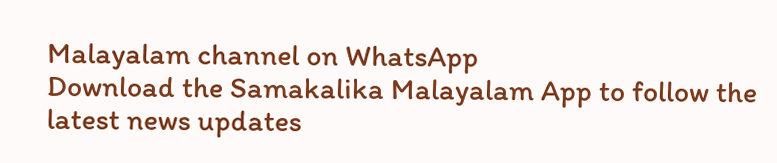Malayalam channel on WhatsApp
Download the Samakalika Malayalam App to follow the latest news updates